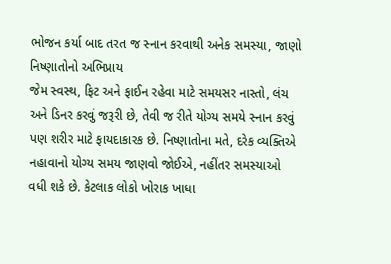ભોજન કર્યા બાદ તરત જ સ્નાન કરવાથી અનેક સમસ્યા, જાણો નિષ્ણાતોનો અભિપ્રાય
જેમ સ્વસ્થ, ફિટ અને ફાઈન રહેવા માટે સમયસર નાસ્તો, લંચ અને ડિનર કરવું જરૂરી છે, તેવી જ રીતે યોગ્ય સમયે સ્નાન કરવું પણ શરીર માટે ફાયદાકારક છે. નિષ્ણાતોના મતે, દરેક વ્યક્તિએ નહાવાનો યોગ્ય સમય જાણવો જોઈએ, નહીંતર સમસ્યાઓ વધી શકે છે. કેટલાક લોકો ખોરાક ખાધા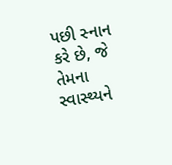પછી સ્નાન કરે છે, જે તેમના સ્વાસ્થ્યને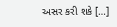અસર કરી શકે […]